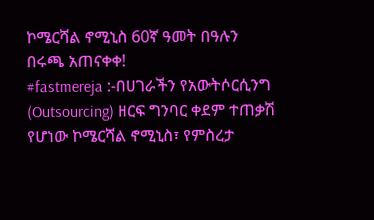ኮሜርሻል ኖሚኒስ 60ኛ ዓመት በዓሉን በሩጫ አጠናቀቀ!
#fastmereja :-በሀገራችን የአውትሶርሲንግ (Outsourcing) ዘርፍ ግንባር ቀደም ተጠቃሽ የሆነው ኮሜርሻል ኖሚኒስ፣ የምስረታ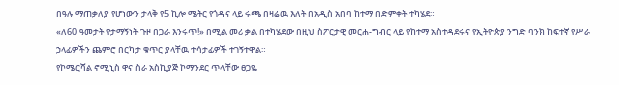በዓሉ ማጠቃለያ የሆነውን ታላቅ የ5 ኪሎ ሜትር የጎዳና ላይ ሩጫ በዛሬዉ እለት በአዲስ አበባ ከተማ በድምቀት ተካሄደ።
«ለ60 ዓመታት የታማኝነት ጉዞ በጋራ እንሩጥ!» በሚል መሪ ቃል በተካሄደው በዚህ ስፖርታዊ መርሐ-ግብር ላይ የከተማ አስተዳደሩና የኢትዮጵያ ንግድ ባንክ ከፍተኛ የሥራ ኃላፊዎችን ጨምሮ በርካታ ቁጥር ያላቸዉ ተሳታፊዎች ተገኝተዋል።
የኮሜርሻል ኖሚኒስ ዋና ስራ አስኪያጅ ኮማንደር ጥላቸው ፀጋዬ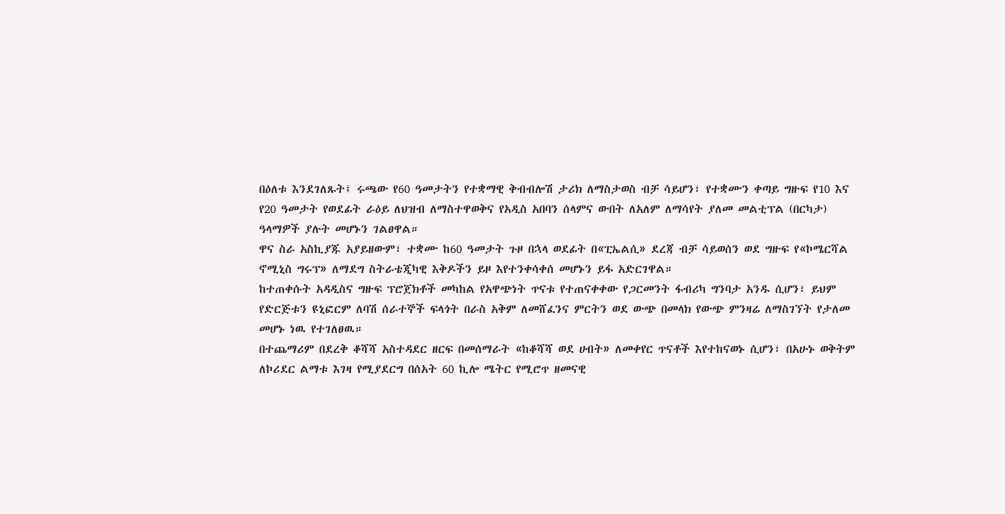በዕለቱ እንደገለጹት፤ ሩጫው የ60 ዓመታትን የተቋማዊ ቅብብሎሽ ታሪክ ለማስታወስ ብቻ ሳይሆን፣ የተቋሙን ቀጣይ ግዙፍ የ10 እና የ20 ዓመታት የወደፊት ራዕይ ለህዝብ ለማስተዋወቅና የአዲስ አበባን ሰላምና ውበት ለአለም ለማሳየት ያለመ መልቲፕል (በርካታ) ዓላማዎች ያሉት መሆኑን ገልፀዋል።
ዋና ስራ አስኪያጁ አያይዘውም፣ ተቋሙ ከ60 ዓመታት ጉዞ በኋላ ወደፊት በ«ፒኤልሲ» ደረጃ ብቻ ሳይወሰን ወደ ግዙፍ የ«ኮሜርሻል ኖሚኒስ ግሩፕ» ለማደግ ስትራቴጂካዊ እቅዶችን ይዞ እየተንቀሳቀሰ መሆኑን ይፋ አድርገዋል።
ከተጠቀሱት አዳዲስና ግዙፍ ፕሮጀክቶች መካከል የአዋጭነት ጥናቱ የተጠናቀቀው የጋርመንት ፋብሪካ ግንባታ አንዱ ሲሆን፣ ይህም የድርጅቱን ዩኒፎርም ለባሽ ሰራተኞች ፍላጎት በራስ አቅም ለመሸፈንና ምርትን ወደ ውጭ በመላክ የውጭ ምንዛሬ ለማስገኘት የታለመ መሆኑ ነዉ የተገለፀዉ።
በተጨማሪም በደረቅ ቆሻሻ አስተዳደር ዘርፍ በመሰማራት «ከቆሻሻ ወደ ሀብት» ለመቀየር ጥናቶች እየተከናወኑ ሲሆን፣ በአሁኑ ወቅትም ለኮሪደር ልማቱ እገዛ የሚያደርግ በሰአት 60 ኪሎ ሜትር የሚሮጥ ዘመናዊ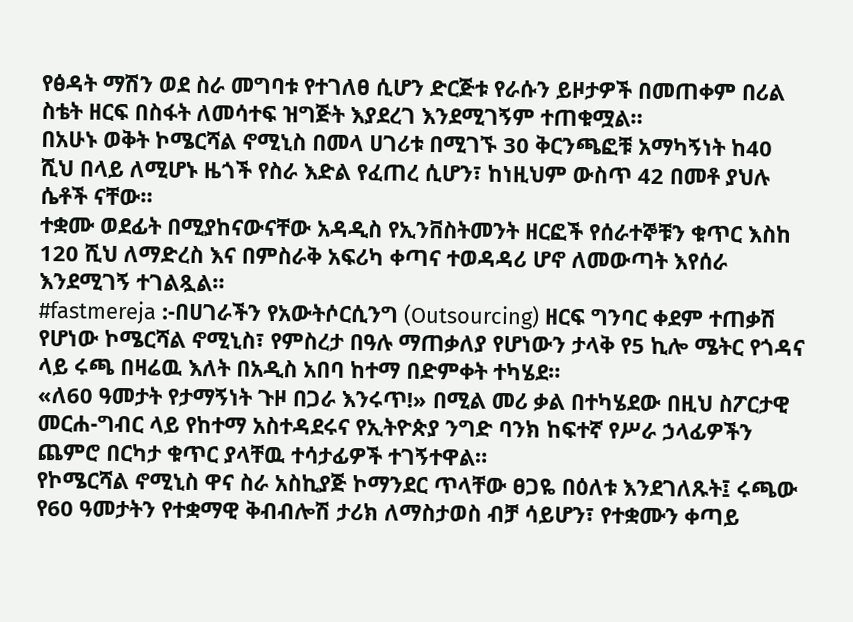የፅዳት ማሽን ወደ ስራ መግባቱ የተገለፀ ሲሆን ድርጅቱ የራሱን ይዞታዎች በመጠቀም በሪል ስቴት ዘርፍ በስፋት ለመሳተፍ ዝግጅት እያደረገ እንደሚገኝም ተጠቁሟል።
በአሁኑ ወቅት ኮሜርሻል ኖሚኒስ በመላ ሀገሪቱ በሚገኙ 30 ቅርንጫፎቹ አማካኝነት ከ40 ሺህ በላይ ለሚሆኑ ዜጎች የስራ እድል የፈጠረ ሲሆን፣ ከነዚህም ውስጥ 42 በመቶ ያህሉ ሴቶች ናቸው።
ተቋሙ ወደፊት በሚያከናውናቸው አዳዲስ የኢንቨስትመንት ዘርፎች የሰራተኞቹን ቁጥር እስከ 120 ሺህ ለማድረስ እና በምስራቅ አፍሪካ ቀጣና ተወዳዳሪ ሆኖ ለመውጣት እየሰራ እንደሚገኝ ተገልጿል።
#fastmereja :-በሀገራችን የአውትሶርሲንግ (Outsourcing) ዘርፍ ግንባር ቀደም ተጠቃሽ የሆነው ኮሜርሻል ኖሚኒስ፣ የምስረታ በዓሉ ማጠቃለያ የሆነውን ታላቅ የ5 ኪሎ ሜትር የጎዳና ላይ ሩጫ በዛሬዉ እለት በአዲስ አበባ ከተማ በድምቀት ተካሄደ።
«ለ60 ዓመታት የታማኝነት ጉዞ በጋራ እንሩጥ!» በሚል መሪ ቃል በተካሄደው በዚህ ስፖርታዊ መርሐ-ግብር ላይ የከተማ አስተዳደሩና የኢትዮጵያ ንግድ ባንክ ከፍተኛ የሥራ ኃላፊዎችን ጨምሮ በርካታ ቁጥር ያላቸዉ ተሳታፊዎች ተገኝተዋል።
የኮሜርሻል ኖሚኒስ ዋና ስራ አስኪያጅ ኮማንደር ጥላቸው ፀጋዬ በዕለቱ እንደገለጹት፤ ሩጫው የ60 ዓመታትን የተቋማዊ ቅብብሎሽ ታሪክ ለማስታወስ ብቻ ሳይሆን፣ የተቋሙን ቀጣይ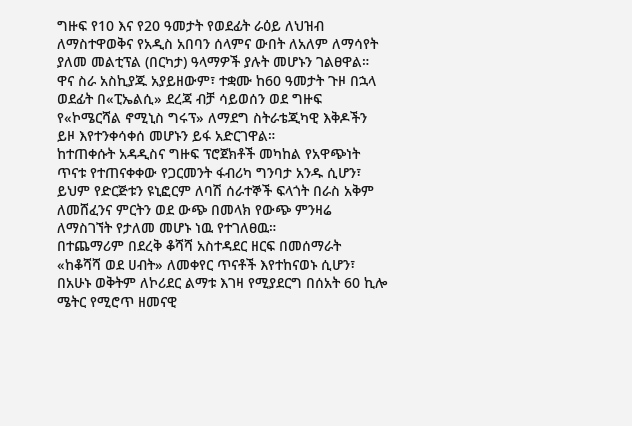ግዙፍ የ10 እና የ20 ዓመታት የወደፊት ራዕይ ለህዝብ ለማስተዋወቅና የአዲስ አበባን ሰላምና ውበት ለአለም ለማሳየት ያለመ መልቲፕል (በርካታ) ዓላማዎች ያሉት መሆኑን ገልፀዋል።
ዋና ስራ አስኪያጁ አያይዘውም፣ ተቋሙ ከ60 ዓመታት ጉዞ በኋላ ወደፊት በ«ፒኤልሲ» ደረጃ ብቻ ሳይወሰን ወደ ግዙፍ የ«ኮሜርሻል ኖሚኒስ ግሩፕ» ለማደግ ስትራቴጂካዊ እቅዶችን ይዞ እየተንቀሳቀሰ መሆኑን ይፋ አድርገዋል።
ከተጠቀሱት አዳዲስና ግዙፍ ፕሮጀክቶች መካከል የአዋጭነት ጥናቱ የተጠናቀቀው የጋርመንት ፋብሪካ ግንባታ አንዱ ሲሆን፣ ይህም የድርጅቱን ዩኒፎርም ለባሽ ሰራተኞች ፍላጎት በራስ አቅም ለመሸፈንና ምርትን ወደ ውጭ በመላክ የውጭ ምንዛሬ ለማስገኘት የታለመ መሆኑ ነዉ የተገለፀዉ።
በተጨማሪም በደረቅ ቆሻሻ አስተዳደር ዘርፍ በመሰማራት «ከቆሻሻ ወደ ሀብት» ለመቀየር ጥናቶች እየተከናወኑ ሲሆን፣ በአሁኑ ወቅትም ለኮሪደር ልማቱ እገዛ የሚያደርግ በሰአት 60 ኪሎ ሜትር የሚሮጥ ዘመናዊ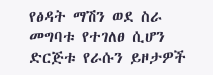የፅዳት ማሽን ወደ ስራ መግባቱ የተገለፀ ሲሆን ድርጅቱ የራሱን ይዞታዎች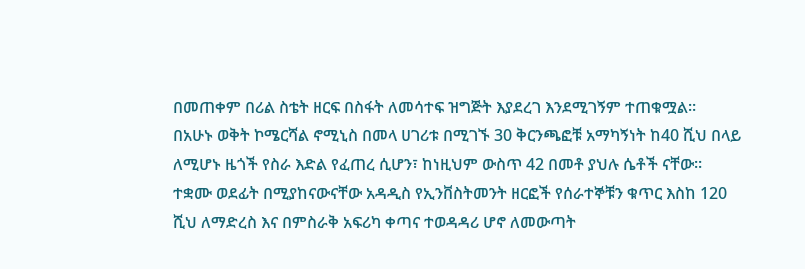በመጠቀም በሪል ስቴት ዘርፍ በስፋት ለመሳተፍ ዝግጅት እያደረገ እንደሚገኝም ተጠቁሟል።
በአሁኑ ወቅት ኮሜርሻል ኖሚኒስ በመላ ሀገሪቱ በሚገኙ 30 ቅርንጫፎቹ አማካኝነት ከ40 ሺህ በላይ ለሚሆኑ ዜጎች የስራ እድል የፈጠረ ሲሆን፣ ከነዚህም ውስጥ 42 በመቶ ያህሉ ሴቶች ናቸው።
ተቋሙ ወደፊት በሚያከናውናቸው አዳዲስ የኢንቨስትመንት ዘርፎች የሰራተኞቹን ቁጥር እስከ 120 ሺህ ለማድረስ እና በምስራቅ አፍሪካ ቀጣና ተወዳዳሪ ሆኖ ለመውጣት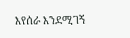እየሰራ እንደሚገኝ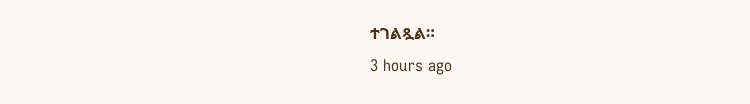ተገልጿል።
3 hours ago